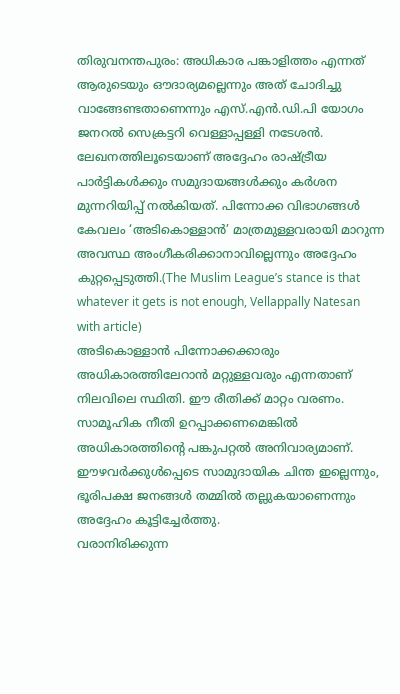തിരുവനന്തപുരം: അധികാര പങ്കാളിത്തം എന്നത് ആരുടെയും ഔദാര്യമല്ലെന്നും അത് ചോദിച്ചു വാങ്ങേണ്ടതാണെന്നും എസ്.എൻ.ഡി.പി യോഗം ജനറൽ സെക്രട്ടറി വെള്ളാപ്പള്ളി നടേശൻ. ലേഖനത്തിലൂടെയാണ് അദ്ദേഹം രാഷ്ട്രീയ പാർട്ടികൾക്കും സമുദായങ്ങൾക്കും കർശന മുന്നറിയിപ്പ് നൽകിയത്. പിന്നോക്ക വിഭാഗങ്ങൾ കേവലം ‘അടികൊള്ളാൻ’ മാത്രമുള്ളവരായി മാറുന്ന അവസ്ഥ അംഗീകരിക്കാനാവില്ലെന്നും അദ്ദേഹം കുറ്റപ്പെടുത്തി.(The Muslim League’s stance is that whatever it gets is not enough, Vellappally Natesan with article)
അടികൊള്ളാൻ പിന്നോക്കക്കാരും അധികാരത്തിലേറാൻ മറ്റുള്ളവരും എന്നതാണ് നിലവിലെ സ്ഥിതി. ഈ രീതിക്ക് മാറ്റം വരണം. സാമൂഹിക നീതി ഉറപ്പാക്കണമെങ്കിൽ അധികാരത്തിന്റെ പങ്കുപറ്റൽ അനിവാര്യമാണ്. ഈഴവർക്കുൾപ്പെടെ സാമുദായിക ചിന്ത ഇല്ലെന്നും, ഭൂരിപക്ഷ ജനങ്ങൾ തമ്മിൽ തല്ലുകയാണെന്നും അദ്ദേഹം കൂട്ടിച്ചേർത്തു.
വരാനിരിക്കുന്ന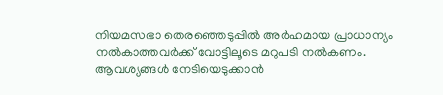നിയമസഭാ തെരഞ്ഞെടുപ്പിൽ അർഹമായ പ്രാധാന്യം നൽകാത്തവർക്ക് വോട്ടിലൂടെ മറുപടി നൽകണം. ആവശ്യങ്ങൾ നേടിയെടുക്കാൻ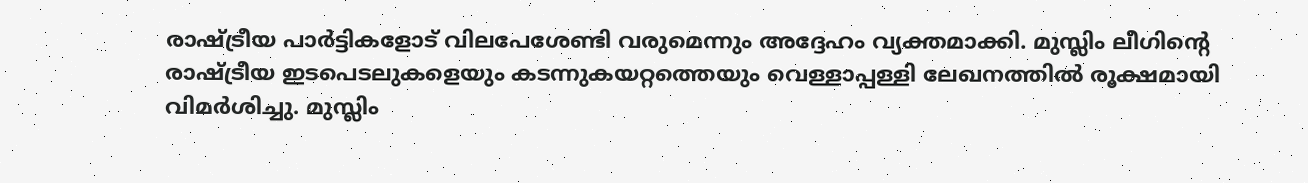രാഷ്ട്രീയ പാർട്ടികളോട് വിലപേശേണ്ടി വരുമെന്നും അദ്ദേഹം വ്യക്തമാക്കി. മുസ്ലിം ലീഗിന്റെ രാഷ്ട്രീയ ഇടപെടലുകളെയും കടന്നുകയറ്റത്തെയും വെള്ളാപ്പള്ളി ലേഖനത്തിൽ രൂക്ഷമായി വിമർശിച്ചു. മുസ്ലിം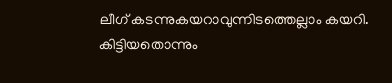ലീഗ് കടന്നുകയറാവുന്നിടത്തെല്ലാം കയറി. കിട്ടിയതൊന്നും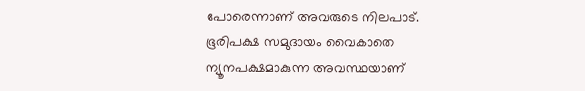പോരെന്നാണ് അവരുടെ നിലപാട്.
ഭൂരിപക്ഷ സമുദായം വൈകാതെ ന്യൂനപക്ഷമാകുന്ന അവസ്ഥയാണ്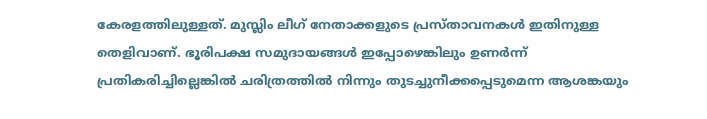കേരളത്തിലുള്ളത്. മുസ്ലിം ലീഗ് നേതാക്കളുടെ പ്രസ്താവനകൾ ഇതിനുള്ള തെളിവാണ്. ഭൂരിപക്ഷ സമുദായങ്ങൾ ഇപ്പോഴെങ്കിലും ഉണർന്ന് പ്രതികരിച്ചില്ലെങ്കിൽ ചരിത്രത്തിൽ നിന്നും തുടച്ചുനീക്കപ്പെടുമെന്ന ആശങ്കയും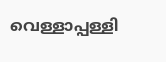വെള്ളാപ്പള്ളി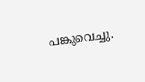പങ്കുവെച്ചു.